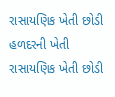રાસાયણિક ખેતી છોડી હળદરની ખેતી
રાસાયણિક ખેતી છોડી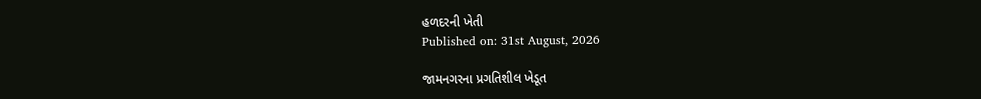હળદરની ખેતી
Published on: 31st August, 2026

જામનગરના પ્રગતિશીલ ખેડૂત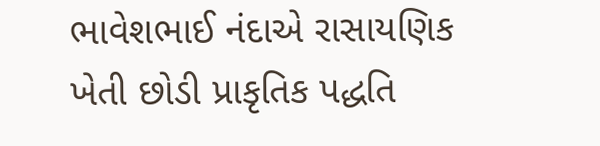ભાવેશભાઈ નંદાએ રાસાયણિક ખેતી છોડી પ્રાકૃતિક પદ્ધતિ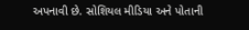અપનાવી છે. સોશિયલ મીડિયા અને પોતાની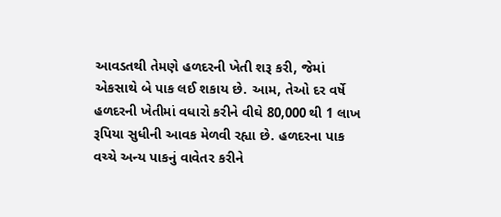આવડતથી તેમણે હળદરની ખેતી શરૂ કરી, જેમાં એકસાથે બે પાક લઈ શકાય છે. આમ, તેઓ દર વર્ષે હળદરની ખેતીમાં વધારો કરીને વીઘે 80,000 થી 1 લાખ રૂપિયા સુધીની આવક મેળવી રહ્યા છે. હળદરના પાક વચ્ચે અન્ય પાકનું વાવેતર કરીને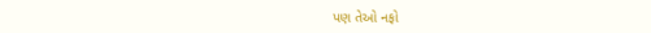પણ તેઓ નફો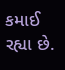કમાઈ રહ્યા છે.